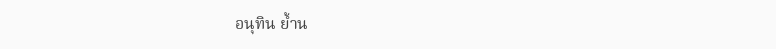อนุทิน ย้ำน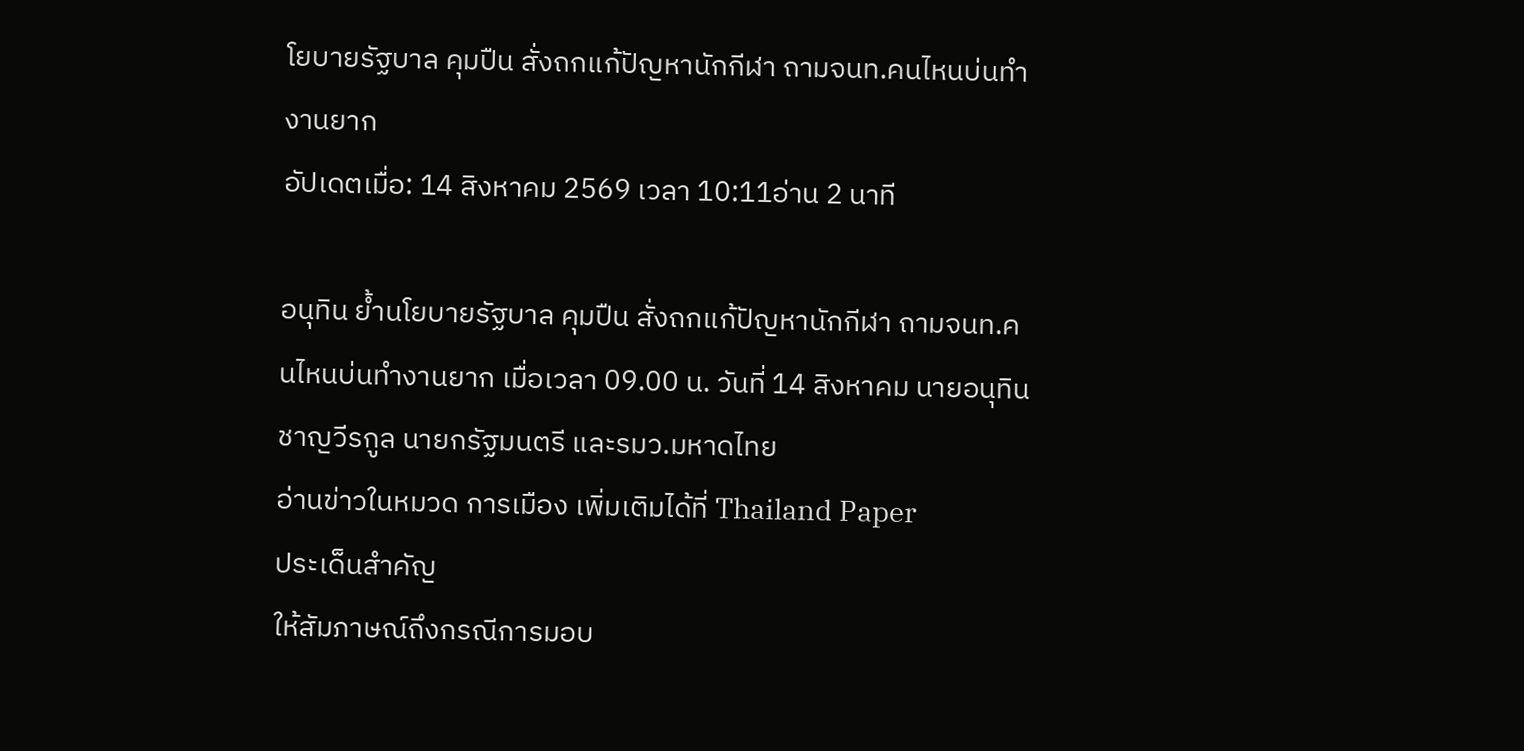โยบายรัฐบาล คุมปืน สั่งถกแก้ปัญหานักกีฬา ถามจนท.คนไหนบ่นทำงานยาก
อัปเดตเมื่อ: 14 สิงหาคม 2569 เวลา 10:11อ่าน 2 นาที

อนุทิน ย้ำนโยบายรัฐบาล คุมปืน สั่งถกแก้ปัญหานักกีฬา ถามจนท.คนไหนบ่นทำงานยาก เมื่อเวลา 09.00 น. วันที่ 14 สิงหาคม นายอนุทิน ชาญวีรกูล นายกรัฐมนตรี และรมว.มหาดไทย
อ่านข่าวในหมวด การเมือง เพิ่มเติมได้ที่ Thailand Paper
ประเด็นสำคัญ
ให้สัมภาษณ์ถึงกรณีการมอบ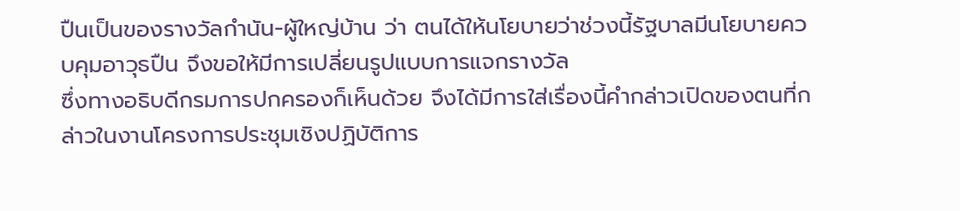ปืนเป็นของรางวัลกำนัน-ผู้ใหญ่บ้าน ว่า ตนได้ให้นโยบายว่าช่วงนี้รัฐบาลมีนโยบายควบคุมอาวุธปืน จึงขอให้มีการเปลี่ยนรูปแบบการแจกรางวัล
ซึ่งทางอธิบดีกรมการปกครองก็เห็นด้วย จึงได้มีการใส่เรื่องนี้คำกล่าวเปิดของตนที่กล่าวในงานโครงการประชุมเชิงปฏิบัติการ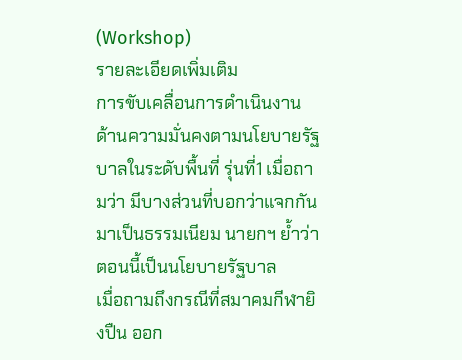(Workshop)
รายละเอียดเพิ่มเติม
การขับเคลื่อนการดำเนินงานด้านความมั่นคงตามนโยบายรัฐบาลในระดับพื้นที่ รุ่นที่1 เมื่อถามว่า มีบางส่วนที่บอกว่าแจกกันมาเป็นธรรมเนียม นายกฯ ย้ำว่า ตอนนี้เป็นนโยบายรัฐบาล
เมื่อถามถึงกรณีที่สมาคมกีฬายิงปืน ออก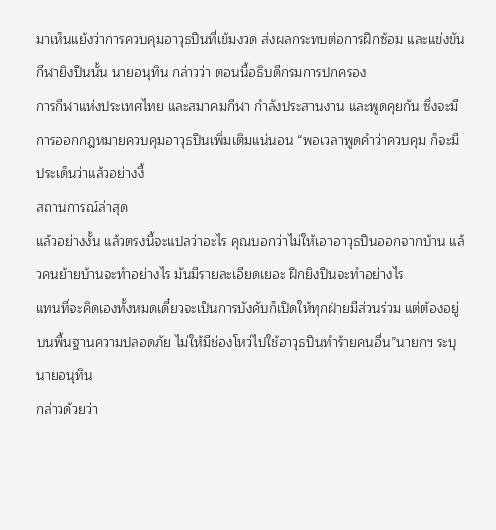มาเห็นแย้งว่าการควบคุมอาวุธปืนที่เข้มงวด ส่งผลกระทบต่อการฝึกซ้อม และแข่งขันกีฬายิงปืนนั้น นายอนุทิน กล่าวว่า ตอนนี้อธิบดีกรมการปกครอง
การกีฬาแห่งประเทศไทย และสมาคมกีฬา กำลังประสานงาน และพูดคุยกัน ซึ่งจะมีการออกกฎหมายควบคุมอาวุธปืนเพิ่มเติมแน่นอน “พอเวลาพูดคำว่าควบคุม ก็จะมีประเด็นว่าแล้วอย่างงี้
สถานการณ์ล่าสุด
แล้วอย่างงั้น แล้วตรงนี้จะแปลว่าอะไร คุณบอกว่าไม่ให้เอาอาวุธปืนออกจากบ้าน แล้วคนย้ายบ้านจะทำอย่างไร มันมีรายละเอียดเยอะ ฝึกยิงปืนจะทำอย่างไร
แทนที่จะคิดเองทั้งหมดเดี๋ยวจะเป็นการบังคับก็เปิดให้ทุกฝ่ายมีส่วนร่วม แต่ต้องอยู่บนพื้นฐานความปลอดภัย ไม่ให้มีช่องโหว่ไปใช้อาวุธปืนทำร้ายคนอื่น”นายกฯ ระบุ นายอนุทิน
กล่าวด้วยว่า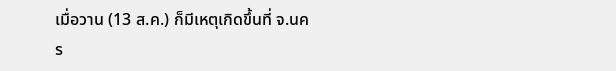เมื่อวาน (13 ส.ค.) ก็มีเหตุเกิดขึ้นที่ จ.นคร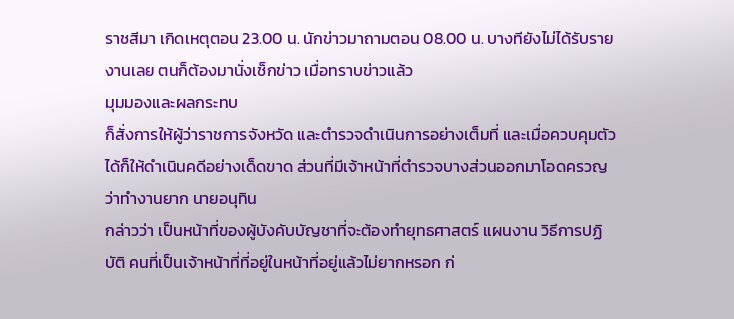ราชสีมา เกิดเหตุตอน 23.00 น. นักข่าวมาถามตอน 08.00 น. บางทียังไม่ได้รับรายงานเลย ตนก็ต้องมานั่งเช็กข่าว เมื่อทราบข่าวแล้ว
มุมมองและผลกระทบ
ก็สั่งการให้ผู้ว่าราชการจังหวัด และตำรวจดำเนินการอย่างเต็มที่ และเมื่อควบคุมตัวได้ก็ให้ดำเนินคดีอย่างเด็ดขาด ส่วนที่มีเจ้าหน้าที่ตำรวจบางส่วนออกมาโอดครวญว่าทำงานยาก นายอนุทิน
กล่าวว่า เป็นหน้าที่ของผู้บังคับบัญชาที่จะต้องทำยุทธศาสตร์ แผนงาน วิธีการปฏิบัติ คนที่เป็นเจ้าหน้าที่ที่อยู่ในหน้าที่อยู่แล้วไม่ยากหรอก ก่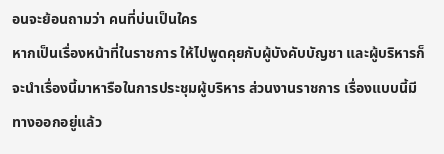อนจะย้อนถามว่า คนที่บ่นเป็นใคร
หากเป็นเรื่องหน้าที่ในราชการ ให้ไปพูดคุยกับผู้บังคับบัญชา และผู้บริหารก็จะนำเรื่องนี้มาหารือในการประชุมผู้บริหาร ส่วนงานราชการ เรื่องแบบนี้มีทางออกอยู่แล้ว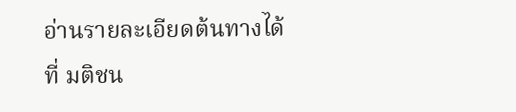อ่านรายละเอียดต้นทางได้ที่ มติชน